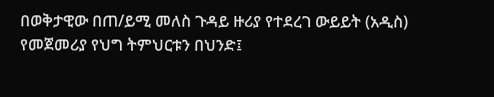በወቅታዊው በጠ/ይሚ መለስ ጉዳይ ዙሪያ የተደረገ ውይይት (አዲስ)
የመጀመሪያ የህግ ትምህርቱን በህንድ፤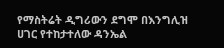የማስትሬት ዲግሪውን ደግሞ በእንግሊዝ ሀገር የተከታተለው ዳንኤል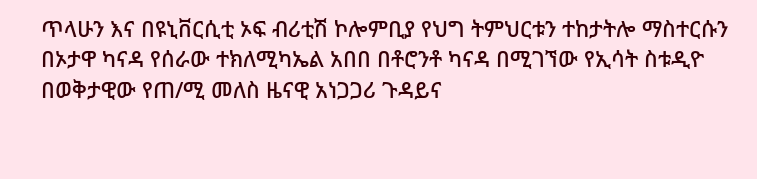ጥላሁን እና በዩኒቨርሲቲ ኦፍ ብሪቲሽ ኮሎምቢያ የህግ ትምህርቱን ተከታትሎ ማስተርሱን በኦታዋ ካናዳ የሰራው ተክለሚካኤል አበበ በቶሮንቶ ካናዳ በሚገኘው የኢሳት ስቱዲዮ በወቅታዊው የጠ/ሚ መለስ ዜናዊ አነጋጋሪ ጉዳይና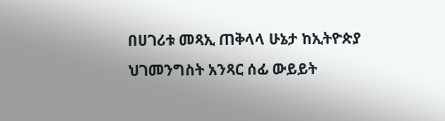በሀገሪቱ መጻኢ ጠቅላላ ሁኔታ ከኢትዮጵያ ህገመንግስት አንጻር ሰፊ ውይይት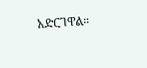አድርገዋል።